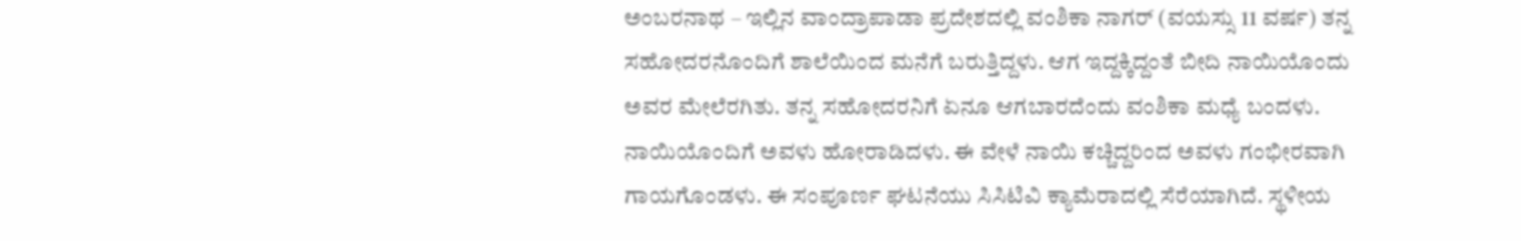ಅಂಬರನಾಥ – ಇಲ್ಲಿನ ವಾಂದ್ರಾಪಾಡಾ ಪ್ರದೇಶದಲ್ಲಿ ವಂಶಿಕಾ ನಾಗರ್ (ವಯಸ್ಸು 11 ವರ್ಷ) ತನ್ನ ಸಹೋದರನೊಂದಿಗೆ ಶಾಲೆಯಿಂದ ಮನೆಗೆ ಬರುತ್ತಿದ್ದಳು. ಆಗ ಇದ್ದಕ್ಕಿದ್ದಂತೆ ಬೀದಿ ನಾಯಿಯೊಂದು ಅವರ ಮೇಲೆರಗಿತು. ತನ್ನ ಸಹೋದರನಿಗೆ ಏನೂ ಆಗಬಾರದೆಂದು ವಂಶಿಕಾ ಮಧ್ಯೆ ಬಂದಳು. ನಾಯಿಯೊಂದಿಗೆ ಅವಳು ಹೋರಾಡಿದಳು. ಈ ವೇಳೆ ನಾಯಿ ಕಚ್ಚಿದ್ದರಿಂದ ಅವಳು ಗಂಭೀರವಾಗಿ ಗಾಯಗೊಂಡಳು. ಈ ಸಂಪೂರ್ಣ ಘಟನೆಯು ಸಿಸಿಟಿವಿ ಕ್ಯಾಮೆರಾದಲ್ಲಿ ಸೆರೆಯಾಗಿದೆ. ಸ್ಥಳೀಯ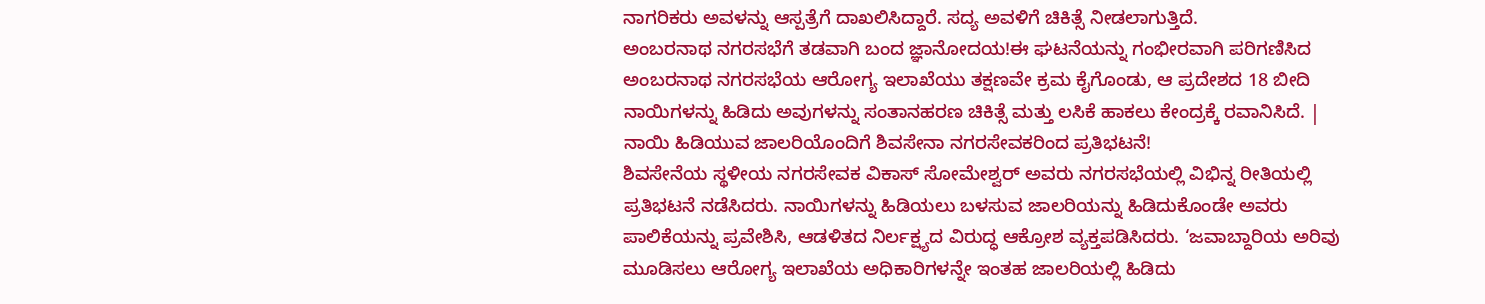ನಾಗರಿಕರು ಅವಳನ್ನು ಆಸ್ಪತ್ರೆಗೆ ದಾಖಲಿಸಿದ್ದಾರೆ. ಸದ್ಯ ಅವಳಿಗೆ ಚಿಕಿತ್ಸೆ ನೀಡಲಾಗುತ್ತಿದೆ.
ಅಂಬರನಾಥ ನಗರಸಭೆಗೆ ತಡವಾಗಿ ಬಂದ ಜ್ಞಾನೋದಯ!ಈ ಘಟನೆಯನ್ನು ಗಂಭೀರವಾಗಿ ಪರಿಗಣಿಸಿದ ಅಂಬರನಾಥ ನಗರಸಭೆಯ ಆರೋಗ್ಯ ಇಲಾಖೆಯು ತಕ್ಷಣವೇ ಕ್ರಮ ಕೈಗೊಂಡು, ಆ ಪ್ರದೇಶದ 18 ಬೀದಿ ನಾಯಿಗಳನ್ನು ಹಿಡಿದು ಅವುಗಳನ್ನು ಸಂತಾನಹರಣ ಚಿಕಿತ್ಸೆ ಮತ್ತು ಲಸಿಕೆ ಹಾಕಲು ಕೇಂದ್ರಕ್ಕೆ ರವಾನಿಸಿದೆ. |
ನಾಯಿ ಹಿಡಿಯುವ ಜಾಲರಿಯೊಂದಿಗೆ ಶಿವಸೇನಾ ನಗರಸೇವಕರಿಂದ ಪ್ರತಿಭಟನೆ!
ಶಿವಸೇನೆಯ ಸ್ಥಳೀಯ ನಗರಸೇವಕ ವಿಕಾಸ್ ಸೋಮೇಶ್ವರ್ ಅವರು ನಗರಸಭೆಯಲ್ಲಿ ವಿಭಿನ್ನ ರೀತಿಯಲ್ಲಿ ಪ್ರತಿಭಟನೆ ನಡೆಸಿದರು. ನಾಯಿಗಳನ್ನು ಹಿಡಿಯಲು ಬಳಸುವ ಜಾಲರಿಯನ್ನು ಹಿಡಿದುಕೊಂಡೇ ಅವರು ಪಾಲಿಕೆಯನ್ನು ಪ್ರವೇಶಿಸಿ, ಆಡಳಿತದ ನಿರ್ಲಕ್ಷ್ಯದ ವಿರುದ್ಧ ಆಕ್ರೋಶ ವ್ಯಕ್ತಪಡಿಸಿದರು. ‘ಜವಾಬ್ದಾರಿಯ ಅರಿವು ಮೂಡಿಸಲು ಆರೋಗ್ಯ ಇಲಾಖೆಯ ಅಧಿಕಾರಿಗಳನ್ನೇ ಇಂತಹ ಜಾಲರಿಯಲ್ಲಿ ಹಿಡಿದು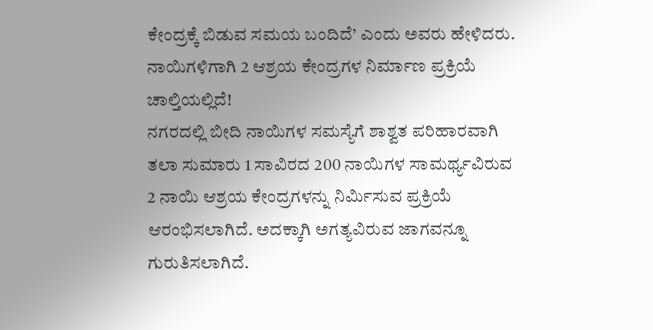ಕೇಂದ್ರಕ್ಕೆ ಬಿಡುವ ಸಮಯ ಬಂದಿದೆ’ ಎಂದು ಅವರು ಹೇಳಿದರು.
ನಾಯಿಗಳಿಗಾಗಿ 2 ಆಶ್ರಯ ಕೇಂದ್ರಗಳ ನಿರ್ಮಾಣ ಪ್ರಕ್ರಿಯೆ ಚಾಲ್ತಿಯಲ್ಲಿದೆ!
ನಗರದಲ್ಲಿ ಬೀದಿ ನಾಯಿಗಳ ಸಮಸ್ಯೆಗೆ ಶಾಶ್ವತ ಪರಿಹಾರವಾಗಿ ತಲಾ ಸುಮಾರು 1 ಸಾವಿರದ 200 ನಾಯಿಗಳ ಸಾಮರ್ಥ್ಯವಿರುವ 2 ನಾಯಿ ಆಶ್ರಯ ಕೇಂದ್ರಗಳನ್ನು ನಿರ್ಮಿಸುವ ಪ್ರಕ್ರಿಯೆ ಆರಂಭಿಸಲಾಗಿದೆ. ಅದಕ್ಕಾಗಿ ಅಗತ್ಯವಿರುವ ಜಾಗವನ್ನೂ ಗುರುತಿಸಲಾಗಿದೆ.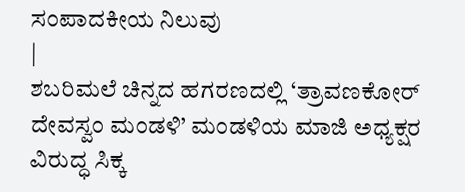ಸಂಪಾದಕೀಯ ನಿಲುವು
|
ಶಬರಿಮಲೆ ಚಿನ್ನದ ಹಗರಣದಲ್ಲಿ ‘ತ್ರಾವಣಕೋರ್ ದೇವಸ್ವಂ ಮಂಡಳಿ’ ಮಂಡಳಿಯ ಮಾಜಿ ಅಧ್ಯಕ್ಷರ ವಿರುದ್ಧ ಸಿಕ್ಕ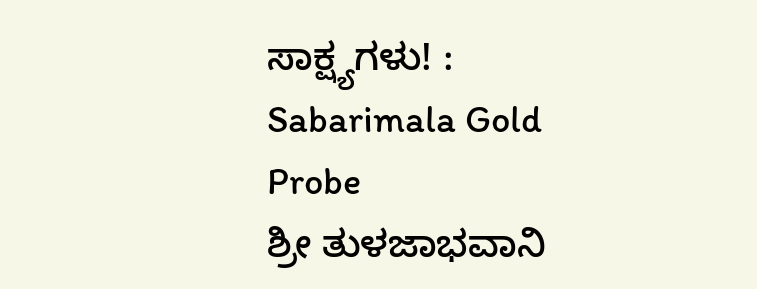ಸಾಕ್ಷ್ಯಗಳು! : Sabarimala Gold Probe
ಶ್ರೀ ತುಳಜಾಭವಾನಿ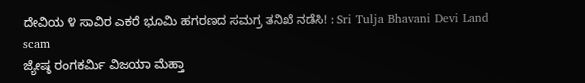ದೇವಿಯ ೪ ಸಾವಿರ ಎಕರೆ ಭೂಮಿ ಹಗರಣದ ಸಮಗ್ರ ತನಿಖೆ ನಡೆಸಿ! : Sri Tulja Bhavani Devi Land scam
ಜ್ಯೇಷ್ಠ ರಂಗಕರ್ಮಿ ವಿಜಯಾ ಮೆಹ್ತಾ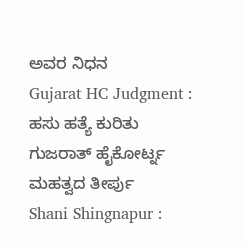ಅವರ ನಿಧನ
Gujarat HC Judgment : ಹಸು ಹತ್ಯೆ ಕುರಿತು ಗುಜರಾತ್ ಹೈಕೋರ್ಟ್ನ ಮಹತ್ವದ ತೀರ್ಪು
Shani Shingnapur :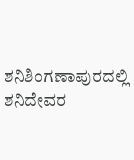ಶನಿಶಿಂಗಣಾಪುರದಲ್ಲಿ ಶನಿದೇವರ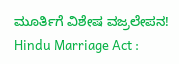ಮೂರ್ತಿಗೆ ವಿಶೇಷ ವಜ್ರಲೇಪನ!
Hindu Marriage Act :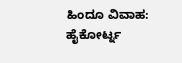ಹಿಂದೂ ವಿವಾಹ: ಹೈಕೋರ್ಟ್ನ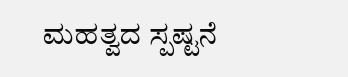ಮಹತ್ವದ ಸ್ಪಷ್ಟನೆ